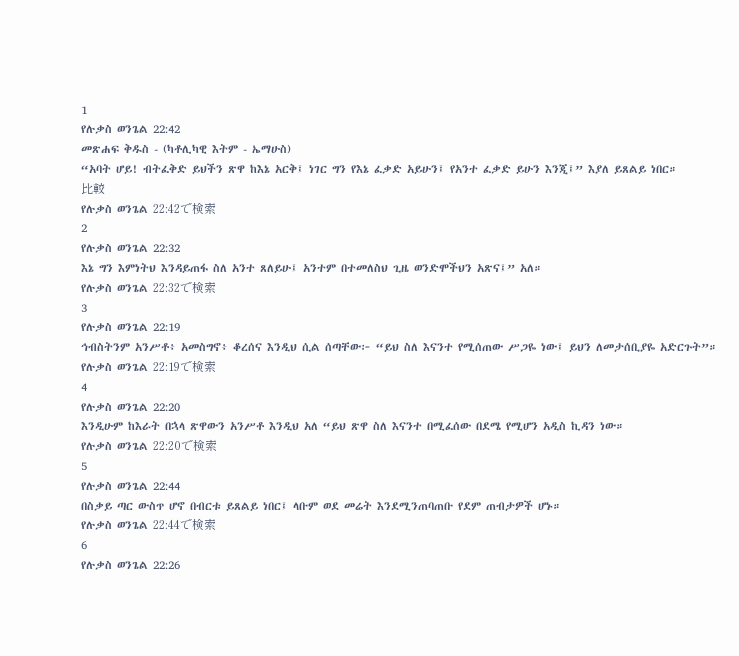1
የሉቃስ ወንጌል 22:42
መጽሐፍ ቅዱስ - (ካቶሊካዊ እትም - ኤማሁስ)
“አባት ሆይ! ብትፈቅድ ይህችን ጽዋ ከእኔ አርቅ፤ ነገር ግን የእኔ ፈቃድ አይሁን፤ የአንተ ፈቃድ ይሁን እንጂ፤” እያለ ይጸልይ ነበር።
比較
የሉቃስ ወንጌል 22:42で検索
2
የሉቃስ ወንጌል 22:32
እኔ ግን እምነትህ እንዳይጠፋ ስለ አንተ ጸለይሁ፤ አንተም በተመለስህ ጊዜ ወንድሞችህን አጽና፤” አለ።
የሉቃስ ወንጌል 22:32で検索
3
የሉቃስ ወንጌል 22:19
ኅብስትንም አንሥቶ፥ አመስግኖ፥ ቆረሰና እንዲህ ሲል ሰጣቸው፦ “ይህ ስለ እናንተ የሚሰጠው ሥጋዬ ነው፤ ይህን ለመታሰቢያዬ አድርጉት”።
የሉቃስ ወንጌል 22:19で検索
4
የሉቃስ ወንጌል 22:20
እንዲሁም ከእራት በኋላ ጽዋውን አንሥቶ እንዲህ አለ “ይህ ጽዋ ስለ እናንተ በሚፈሰው በደሜ የሚሆን አዲስ ኪዳን ነው።
የሉቃስ ወንጌል 22:20で検索
5
የሉቃስ ወንጌል 22:44
በስቃይ ጣር ውስጥ ሆኖ በብርቱ ይጸልይ ነበር፤ ላቡም ወደ መሬት እንደሚንጠባጠቡ የደም ጠብታዎች ሆኑ።
የሉቃስ ወንጌል 22:44で検索
6
የሉቃስ ወንጌል 22:26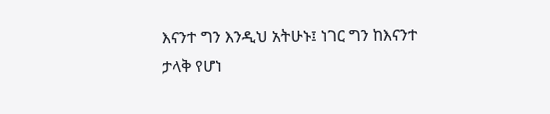እናንተ ግን እንዲህ አትሁኑ፤ ነገር ግን ከእናንተ ታላቅ የሆነ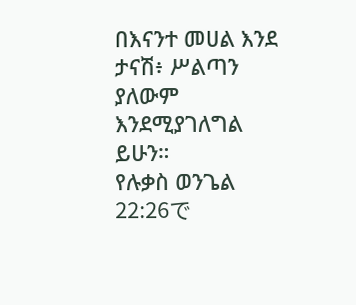በእናንተ መሀል እንደ ታናሽ፥ ሥልጣን ያለውም እንደሚያገለግል ይሁን።
የሉቃስ ወንጌል 22:26で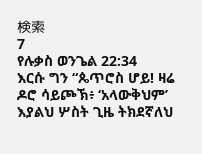検索
7
የሉቃስ ወንጌል 22:34
እርሱ ግን “ጴጥሮስ ሆይ! ዛሬ ዶሮ ሳይጮኽ፥ ‘አላውቅህም’ እያልህ ሦስት ጊዜ ትክደኛለህ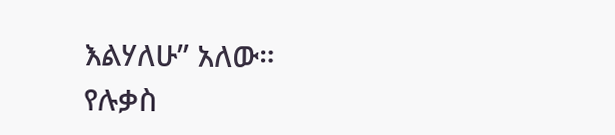እልሃለሁ” አለው።
የሉቃስ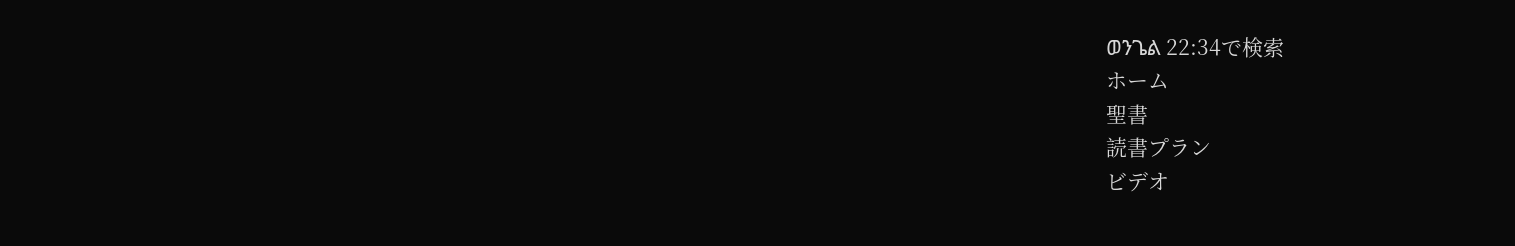ወንጌል 22:34で検索
ホーム
聖書
読書プラン
ビデオ